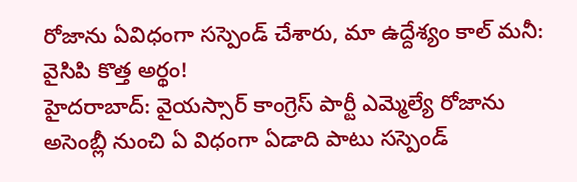రోజాను ఏవిధంగా సస్పెండ్ చేశారు, మా ఉద్దేశ్యం కాల్ మనీ: వైసిపి కొత్త అర్థం!
హైదరాబాద్: వైయస్సార్ కాంగ్రెస్ పార్టీ ఎమ్మెల్యే రోజాను అసెంబ్లీ నుంచి ఏ విధంగా ఏడాది పాటు సస్పెండ్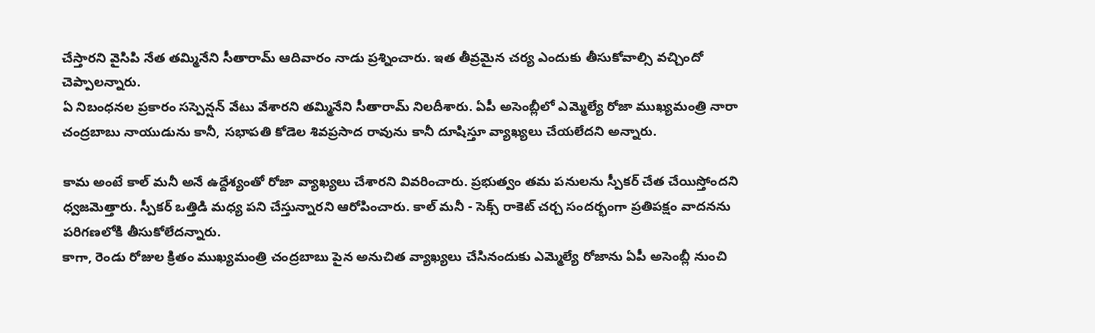చేస్తారని వైసిపి నేత తమ్మినేని సీతారామ్ ఆదివారం నాడు ప్రశ్నించారు. ఇత తీవ్రమైన చర్య ఎందుకు తీసుకోవాల్సి వచ్చిందో చెప్పాలన్నారు.
ఏ నిబంధనల ప్రకారం సస్పెన్షన్ వేటు వేశారని తమ్మినేని సీతారామ్ నిలదీశారు. ఏపీ అసెంబ్లీలో ఎమ్మెల్యే రోజా ముఖ్యమంత్రి నారా చంద్రబాబు నాయుడును కానీ, సభాపతి కోడెల శివప్రసాద రావును కానీ దూషిస్తూ వ్యాఖ్యలు చేయలేదని అన్నారు.

కామ అంటే కాల్ మనీ అనే ఉద్దేశ్యంతో రోజా వ్యాఖ్యలు చేశారని వివరించారు. ప్రభుత్వం తమ పనులను స్పీకర్ చేత చేయిస్తోందని ధ్వజమెత్తారు. స్పీకర్ ఒత్తిడి మధ్య పని చేస్తున్నారని ఆరోపించారు. కాల్ మనీ - సెక్స్ రాకెట్ చర్చ సందర్భంగా ప్రతిపక్షం వాదనను పరిగణలోకి తీసుకోలేదన్నారు.
కాగా, రెండు రోజుల క్రితం ముఖ్యమంత్రి చంద్రబాబు పైన అనుచిత వ్యాఖ్యలు చేసినందుకు ఎమ్మెల్యే రోజాను ఏపీ అసెంబ్లీ నుంచి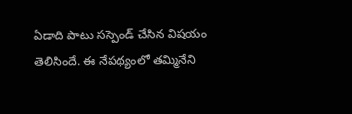ఏడాది పాటు సస్పెండ్ చేసిన విషయం తెలిసిందే. ఈ నేపథ్యంలో తమ్మినేని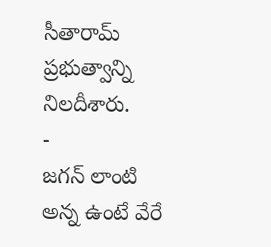సీతారామ్ ప్రభుత్వాన్ని నిలదీశారు.
-
జగన్ లాంటి అన్న ఉంటే వేరే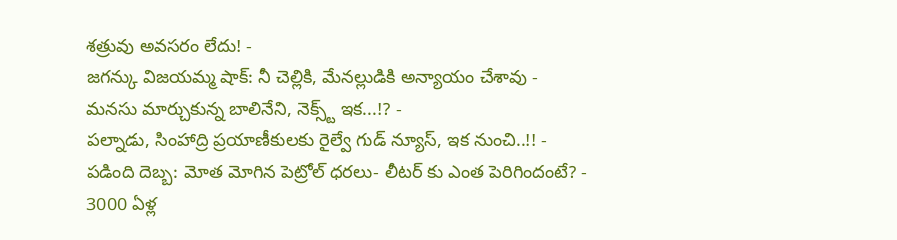శత్రువు అవసరం లేదు! -
జగన్కు విజయమ్మ షాక్: నీ చెల్లికి, మేనల్లుడికి అన్యాయం చేశావు -
మనసు మార్చుకున్న బాలినేని, నెక్స్ట్ ఇక...!? -
పల్నాడు, సింహాద్రి ప్రయాణీకులకు రైల్వే గుడ్ న్యూస్, ఇక నుంచి..!! -
పడింది దెబ్బ: మోత మోగిన పెట్రోల్ ధరలు- లీటర్ కు ఎంత పెరిగిందంటే? -
3000 ఏళ్ల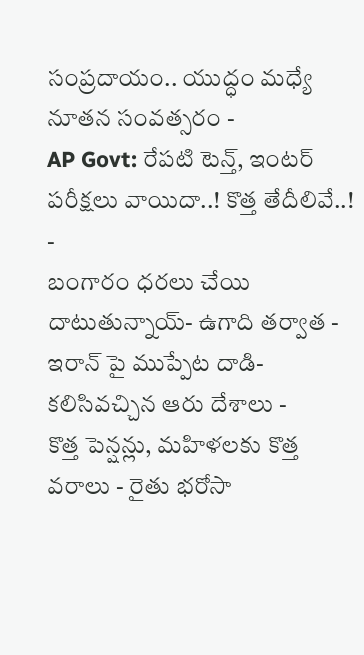సంప్రదాయం.. యుద్ధం మధ్యే నూతన సంవత్సరం -
AP Govt: రేపటి టెన్త్, ఇంటర్ పరీక్షలు వాయిదా..! కొత్త తేదీలివే..! -
బంగారం ధరలు చేయి దాటుతున్నాయ్- ఉగాది తర్వాత -
ఇరాన్ పై ముప్పేట దాడి- కలిసివచ్చిన ఆరు దేశాలు -
కొత్త పెన్షన్లు, మహిళలకు కొత్త వరాలు - రైతు భరోసా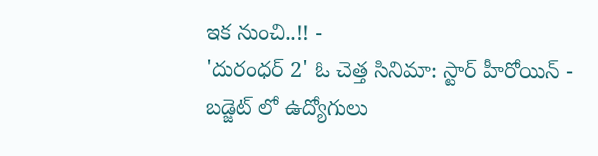ఇక నుంచి..!! -
'దురంధర్ 2' ఓ చెత్త సినిమా: స్టార్ హీరోయిన్ -
బడ్జెట్ లో ఉద్యోగులు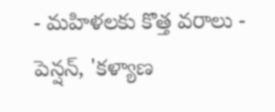- మహిళలకు కొత్త వరాలు - పెన్షన్, 'కళ్యాణ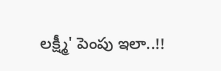లక్ష్మీ' పెంపు ఇలా..!!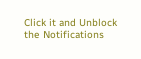Click it and Unblock the Notifications